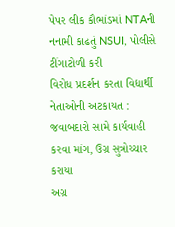પેપર લીક કૌભાંડમાં NTAની નનામી કાઢતું NSUI, પોલીસે ટીંગાટોળી કરી
વિરોધ પ્રદર્શન કરતા વિદ્યાર્થી નેતાઓની અટકાયત : જવાબદારો સામે કાર્યવાહી કરવા માંગ, ઉગ્ર સુત્રોચ્ચાર કરાયા
અગ્ર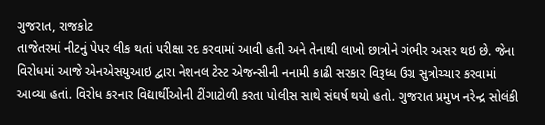ગુજરાત, રાજકોટ
તાજેતરમાં નીટનું પેપર લીક થતાં પરીક્ષા રદ કરવામાં આવી હતી અને તેનાથી લાખો છાત્રોને ગંભીર અસર થઇ છે. જેના વિરોધમાં આજે એનએસયુઆઇ દ્વારા નેશનલ ટેસ્ટ એજન્સીની નનામી કાઢી સરકાર વિરૂધ્ધ ઉગ્ર સુત્રોચ્ચાર કરવામાં આવ્યા હતાં. વિરોધ કરનાર વિદ્યાર્થીઓની ટીંગાટોળી કરતા પોલીસ સાથે સંઘર્ષ થયો હતો. ગુજરાત પ્રમુખ નરેન્દ્ર સોલંકી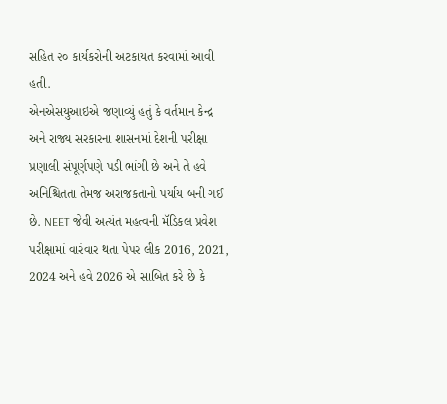સહિત ૨૦ કાર્યકરોની અટકાયત કરવામાં આવી હતી.
એનએસયુઆઇએ જણાવ્યું હતું કે વર્તમાન કેન્દ્ર અને રાજ્ય સરકારના શાસનમાં દેશની પરીક્ષા પ્રણાલી સંપૂર્ણપણે પડી ભાંગી છે અને તે હવે અનિશ્ચિતતા તેમજ અરાજકતાનો પર્યાય બની ગઈ છે. NEET જેવી અત્યંત મહત્વની મૅડિકલ પ્રવેશ પરીક્ષામાં વારંવાર થતા પેપર લીક 2016, 2021, 2024 અને હવે 2026 એ સાબિત કરે છે કે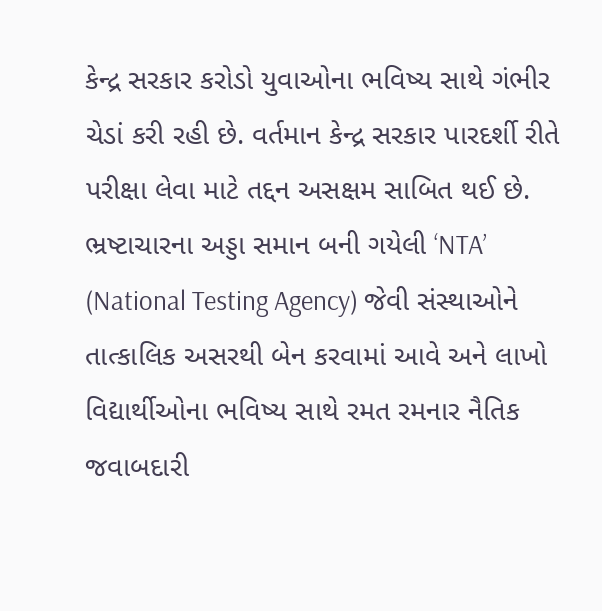કેન્દ્ર સરકાર કરોડો યુવાઓના ભવિષ્ય સાથે ગંભીર ચેડાં કરી રહી છે. વર્તમાન કેન્દ્ર સરકાર પારદર્શી રીતે પરીક્ષા લેવા માટે તદ્દન અસક્ષમ સાબિત થઈ છે. ભ્રષ્ટાચારના અડ્ડા સમાન બની ગયેલી ‘NTA’ (National Testing Agency) જેવી સંસ્થાઓને તાત્કાલિક અસરથી બેન કરવામાં આવે અને લાખો વિદ્યાર્થીઓના ભવિષ્ય સાથે રમત રમનાર નૈતિક જવાબદારી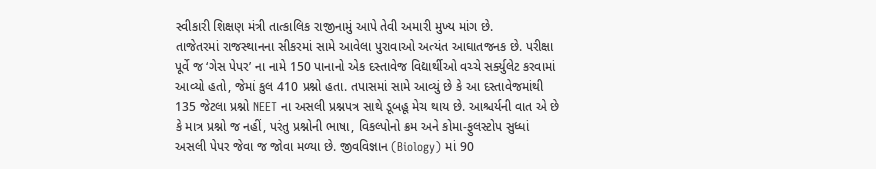સ્વીકારી શિક્ષણ મંત્રી તાત્કાલિક રાજીનામું આપે તેવી અમારી મુખ્ય માંગ છે.
તાજેતરમાં રાજસ્થાનના સીકરમાં સામે આવેલા પુરાવાઓ અત્યંત આઘાતજનક છે. પરીક્ષા પૂર્વે જ ‘ગેસ પેપર’ ના નામે 150 પાનાનો એક દસ્તાવેજ વિદ્યાર્થીઓ વચ્ચે સર્ક્યુલેટ કરવામાં આવ્યો હતો, જેમાં કુલ 410 પ્રશ્નો હતા. તપાસમાં સામે આવ્યું છે કે આ દસ્તાવેજમાંથી 135 જેટલા પ્રશ્નો NEET ના અસલી પ્રશ્નપત્ર સાથે ડૂબહૂ મેચ થાય છે. આશ્ચર્યની વાત એ છે કે માત્ર પ્રશ્નો જ નહીં, પરંતુ પ્રશ્નોની ભાષા, વિકલ્પોનો ક્રમ અને કોમા-ફુલસ્ટોપ સુધ્ધાં અસલી પેપર જેવા જ જોવા મળ્યા છે. જીવવિજ્ઞાન (Biology) માં 90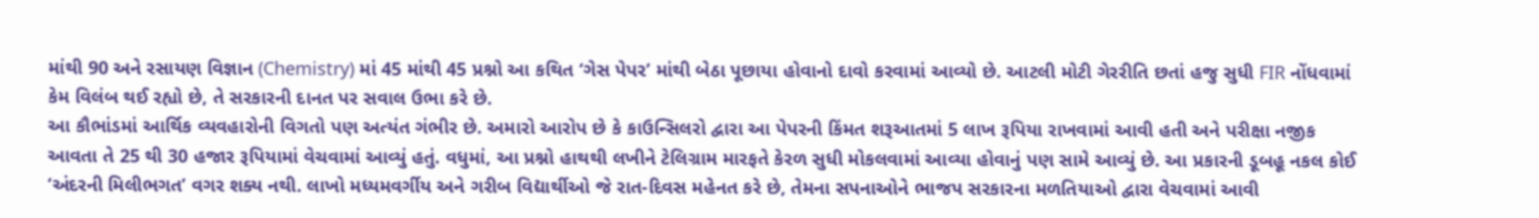માંથી 90 અને રસાયણ વિજ્ઞાન (Chemistry) માં 45 માંથી 45 પ્રશ્નો આ કથિત ‘ગેસ પેપર’ માંથી બેઠા પૂછાયા હોવાનો દાવો કરવામાં આવ્યો છે. આટલી મોટી ગેરરીતિ છતાં હજુ સુધી FIR નોંધવામાં કેમ વિલંબ થઈ રહ્યો છે, તે સરકારની દાનત પર સવાલ ઉભા કરે છે.
આ કૌભાંડમાં આર્થિક વ્યવહારોની વિગતો પણ અત્યંત ગંભીર છે. અમારો આરોપ છે કે કાઉન્સિલરો દ્વારા આ પેપરની કિંમત શરૂઆતમાં 5 લાખ રૂપિયા રાખવામાં આવી હતી અને પરીક્ષા નજીક આવતા તે 25 થી 30 હજાર રૂપિયામાં વેચવામાં આવ્યું હતું. વધુમાં, આ પ્રશ્નો હાથથી લખીને ટેલિગ્રામ મારફતે કેરળ સુધી મોકલવામાં આવ્યા હોવાનું પણ સામે આવ્યું છે. આ પ્રકારની ડૂબહૂ નકલ કોઈ ‘અંદરની મિલીભગત’ વગર શક્ય નથી. લાખો મધ્યમવર્ગીય અને ગરીબ વિદ્યાર્થીઓ જે રાત-દિવસ મહેનત કરે છે, તેમના સપનાઓને ભાજપ સરકારના મળતિયાઓ દ્વારા વેચવામાં આવી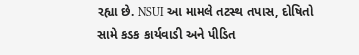રહ્યા છે. NSUI આ મામલે તટસ્થ તપાસ, દોષિતો સામે કડક કાર્યવાડી અને પીડિત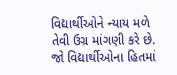વિદ્યાર્થીઓને ન્યાય મળે તેવી ઉગ્ર માંગણી કરે છે. જો વિદ્યાર્થીઓના હિતમાં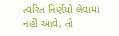ત્વરિત નિર્ણયો લેવામાં નહીં આવે, તો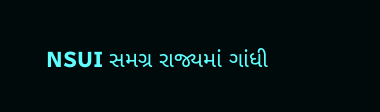NSUI સમગ્ર રાજ્યમાં ગાંધી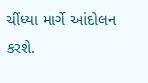ચીંધ્યા માર્ગે આંદોલન કરશે.